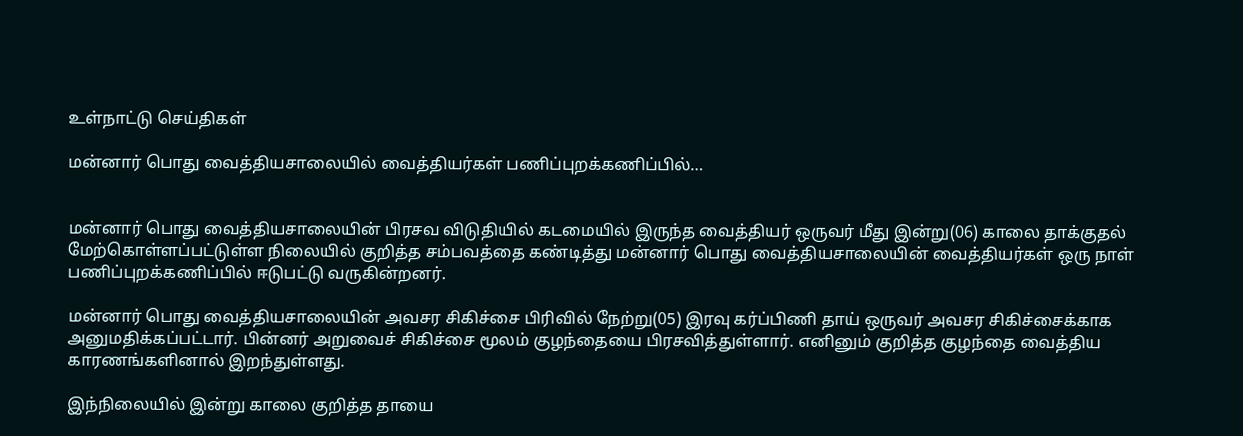உள்நாட்டு செய்திகள்

மன்னார் பொது வைத்தியசாலையில் வைத்தியர்கள் பணிப்புறக்கணிப்பில்…


மன்னார் பொது வைத்தியசாலையின் பிரசவ விடுதியில் கடமையில் இருந்த வைத்தியர் ஒருவர் மீது இன்று(06) காலை தாக்குதல் மேற்கொள்ளப்பட்டுள்ள நிலையில் குறித்த சம்பவத்தை கண்டித்து மன்னார் பொது வைத்தியசாலையின் வைத்தியர்கள் ஒரு நாள் பணிப்புறக்கணிப்பில் ஈடுபட்டு வருகின்றனர்.

மன்னார் பொது வைத்தியசாலையின் அவசர சிகிச்சை பிரிவில் நேற்று(05) இரவு கர்ப்பிணி தாய் ஒருவர் அவசர சிகிச்சைக்காக அனுமதிக்கப்பட்டார். பின்னர் அறுவைச் சிகிச்சை மூலம் குழந்தையை பிரசவித்துள்ளார். எனினும் குறித்த குழந்தை வைத்திய காரணங்களினால் இறந்துள்ளது.

இந்நிலையில் இன்று காலை குறித்த தாயை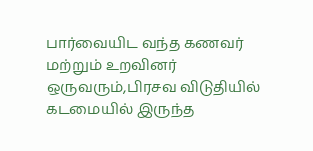பார்வையிட வந்த கணவர் மற்றும் உறவினர் ஒருவரும்,பிரசவ விடுதியில் கடமையில் இருந்த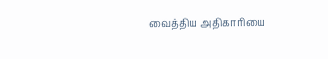வைத்திய அதிகாரியை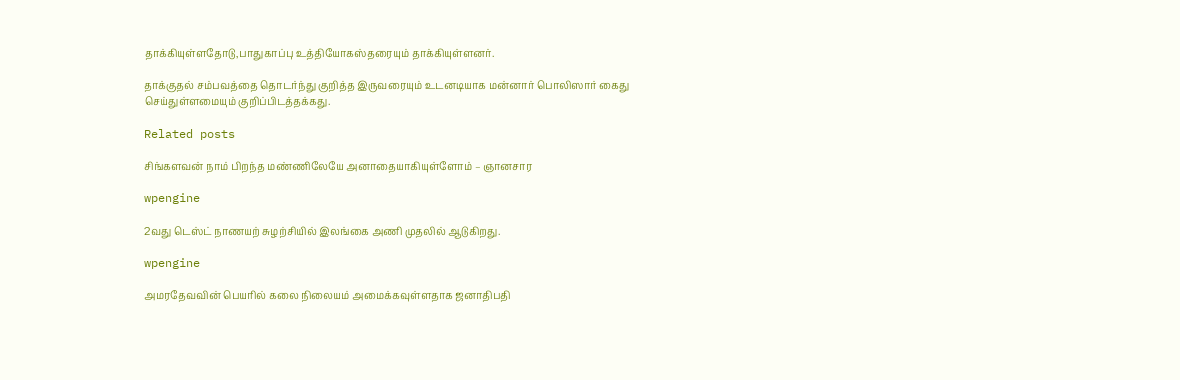தாக்கியுள்ளதோடு,பாதுகாப்பு உத்தியோகஸ்தரையும் தாக்கியுள்ளனர்.

தாக்குதல் சம்பவத்தை தொடர்ந்து குறித்த இருவரையும் உடனடியாக மன்னார் பொலிஸார் கைது செய்துள்ளமையும் குறிப்பிடத்தக்கது.

Related posts

சிங்களவன் நாம் பிறந்த மண்ணிலேயே அனாதையாகியுள்ளோம் – ஞானசார

wpengine

2வது டெஸ்ட் நாணயற் சுழற்சியில் இலங்கை அணி முதலில் ஆடுகிறது.

wpengine

அமரதேவவின் பெயரில் கலை நிலையம் அமைக்கவுள்ளதாக ஜனாதிபதி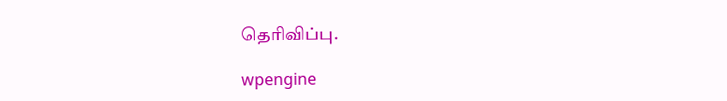தெரிவிப்பு.

wpengine